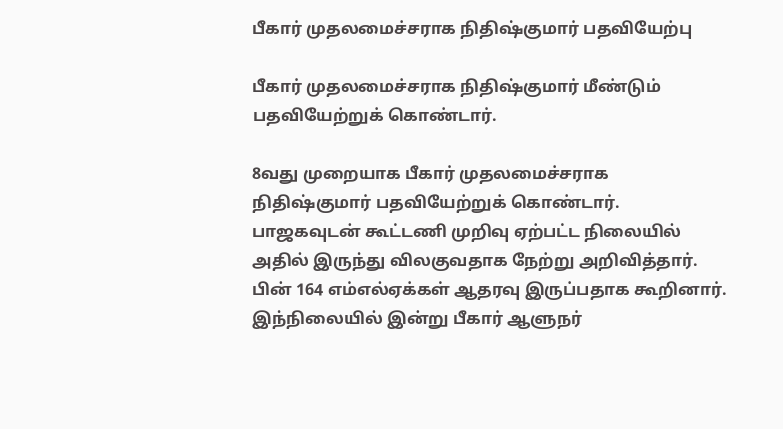பீகார் முதலமைச்சராக நிதிஷ்குமார் பதவியேற்பு

பீகார் முதலமைச்சராக நிதிஷ்குமார் மீண்டும் பதவியேற்றுக் கொண்டார்.

8வது முறையாக பீகார் முதலமைச்சராக நிதிஷ்குமார் பதவியேற்றுக் கொண்டார். பாஜகவுடன் கூட்டணி முறிவு ஏற்பட்ட நிலையில் அதில் இருந்து விலகுவதாக நேற்று அறிவித்தார். பின் 164 எம்எல்ஏக்கள் ஆதரவு இருப்பதாக கூறினார். இந்நிலையில் இன்று பீகார் ஆளுநர்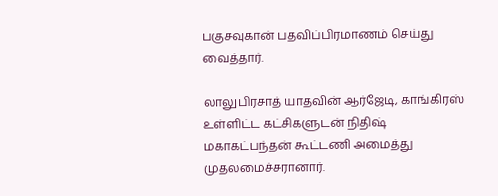பகுசவுகான் பதவிப்பிரமாணம் செய்து வைத்தார்.

லாலுபிரசாத் யாதவின் ஆர்ஜேடி, காங்கிரஸ் உள்ளிட்ட கட்சிகளுடன் நிதிஷ் மகாகட்பந்தன் கூட்டணி அமைத்து முதலமைச்சரானார்.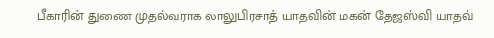பீகாரின் துணை முதல்வராக லாலுபிரசாத் யாதவின் மகன் தேஜஸ்வி யாதவ்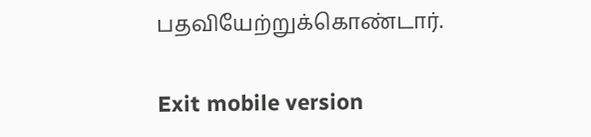பதவியேற்றுக்கொண்டார்.

Exit mobile version